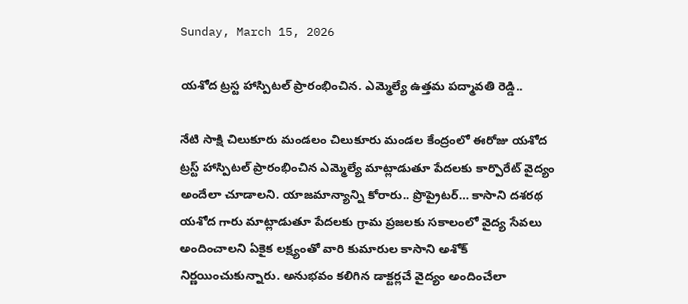Sunday, March 15, 2026

యశోద ట్రస్ట హాస్పిటల్ ప్రారంభించిన. ఎమ్మెల్యే ఉత్తమ పద్మావతి రెడ్డి..

నేటి సాక్షి చిలుకూరు మండలం చిలుకూరు మండల కేంద్రంలో ఈరోజు యశోద ట్రస్ట్ హాస్పిటల్ ప్రారంభించిన ఎమ్మెల్యే మాట్లాడుతూ పేదలకు కార్పొరేట్ వైద్యం అందేలా చూడాలని. యాజమాన్యాన్ని కోరారు.. ప్రొప్రైటర్… కాసాని దశరథ యశోద గారు మాట్లాడుతూ పేదలకు గ్రామ ప్రజలకు సకాలంలో వైద్య సేవలు అందించాలని ఏకైక లక్ష్యంతో వారి కుమారుల కాసాని అశోక్ నిర్ణయించుకున్నారు. అనుభవం కలిగిన డాక్టర్లచే వైద్యం అందించేలా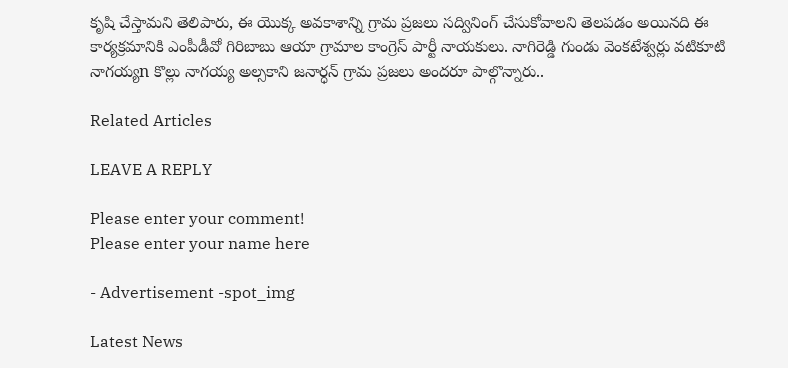కృషి చేస్తామని తెలిపారు, ఈ యొక్క అవకాశాన్ని గ్రామ ప్రజలు సద్వినింగ్ చేసుకోవాలని తెలపడం అయినది ఈ కార్యక్రమానికి ఎంపీడీవో గిరిబాబు ఆయా గ్రామాల కాంగ్రెస్ పార్టీ నాయకులు. నాగిరెడ్డి గుండు వెంకటేశ్వర్లు వటికూటి నాగయ్యn కొల్లు నాగయ్య అల్సకాని జనార్ధన్ గ్రామ ప్రజలు అందరూ పాల్గొన్నారు..

Related Articles

LEAVE A REPLY

Please enter your comment!
Please enter your name here

- Advertisement -spot_img

Latest News